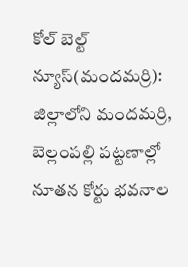కోల్ బెల్ట్ న్యూస్(మందమర్రి):
జిల్లాలోని మందమర్రి, బెల్లంపల్లి పట్టణాల్లో నూతన కోర్టు భవనాల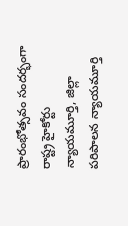ప్రారంభోత్సవం సందర్భంగా రాష్ట్ర హైకోర్టు న్యాయమూర్తి, జిల్లా పరిపాలన న్యాయమూర్తి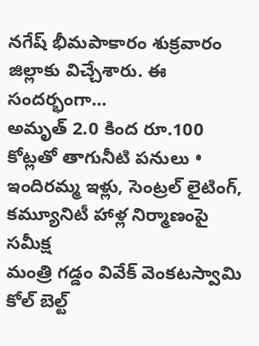నగేష్ భీమపాకారం శుక్రవారం జిల్లాకు విచ్చేశారు. ఈ సందర్భంగా...
అమృత్ 2.0 కింద రూ.100 కోట్లతో తాగునీటి పనులు •
ఇందిరమ్మ ఇళ్లు, సెంట్రల్ లైటింగ్, కమ్యూనిటీ హాళ్ల నిర్మాణంపై సమీక్ష
మంత్రి గడ్డం వివేక్ వెంకటస్వామి
కోల్ బెల్ట్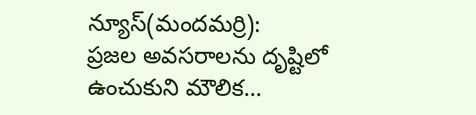న్యూస్(మందమర్రి):
ప్రజల అవసరాలను దృష్టిలో ఉంచుకుని మౌలిక...